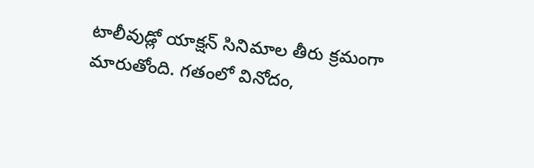టాలీవుడ్లో యాక్షన్ సినిమాల తీరు క్రమంగా మారుతోంది. గతంలో వినోదం,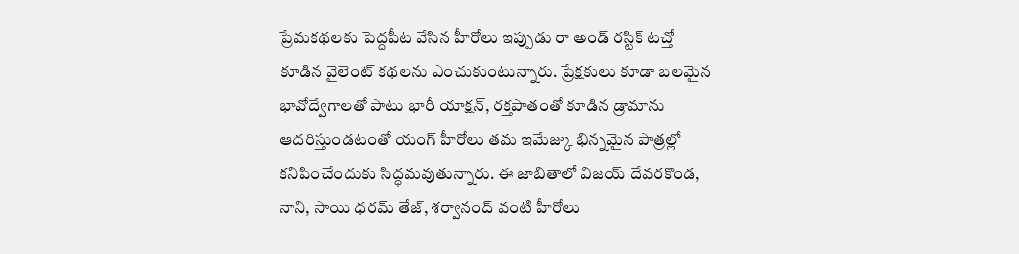ప్రేమకథలకు పెద్దపీట వేసిన హీరోలు ఇప్పుడు రా అండ్ రస్టిక్ టచ్తో కూడిన వైలెంట్ కథలను ఎంచుకుంటున్నారు. ప్రేక్షకులు కూడా బలమైన భావోద్వేగాలతో పాటు భారీ యాక్షన్, రక్తపాతంతో కూడిన డ్రామాను ఆదరిస్తుండటంతో యంగ్ హీరోలు తమ ఇమేజ్కు భిన్నమైన పాత్రల్లో కనిపించేందుకు సిద్ధమవుతున్నారు. ఈ జాబితాలో విజయ్ దేవరకొండ, నాని, సాయి ధరమ్ తేజ్, శర్వానంద్ వంటి హీరోలు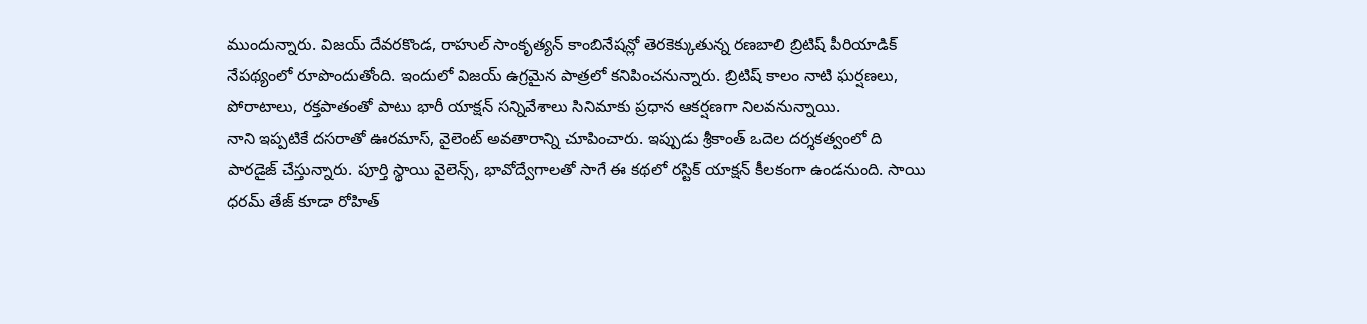ముందున్నారు. విజయ్ దేవరకొండ, రాహుల్ సాంకృత్యన్ కాంబినేషన్లో తెరకెక్కుతున్న రణబాలి బ్రిటిష్ పీరియాడిక్ నేపథ్యంలో రూపొందుతోంది. ఇందులో విజయ్ ఉగ్రమైన పాత్రలో కనిపించనున్నారు. బ్రిటిష్ కాలం నాటి ఘర్షణలు, పోరాటాలు, రక్తపాతంతో పాటు భారీ యాక్షన్ సన్నివేశాలు సినిమాకు ప్రధాన ఆకర్షణగా నిలవనున్నాయి.
నాని ఇప్పటికే దసరాతో ఊరమాస్, వైలెంట్ అవతారాన్ని చూపించారు. ఇప్పుడు శ్రీకాంత్ ఒదెల దర్శకత్వంలో ది పారడైజ్ చేస్తున్నారు. పూర్తి స్థాయి వైలెన్స్, భావోద్వేగాలతో సాగే ఈ కథలో రస్టిక్ యాక్షన్ కీలకంగా ఉండనుంది. సాయి ధరమ్ తేజ్ కూడా రోహిత్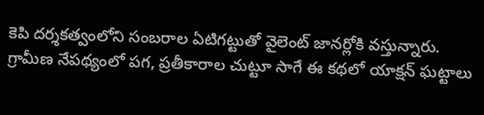కెపి దర్శకత్వంలోని సంబరాల ఏటిగట్టుతో వైలెంట్ జానర్లోకి వస్తున్నారు. గ్రామీణ నేపథ్యంలో పగ, ప్రతీకారాల చుట్టూ సాగే ఈ కథలో యాక్షన్ ఘట్టాలు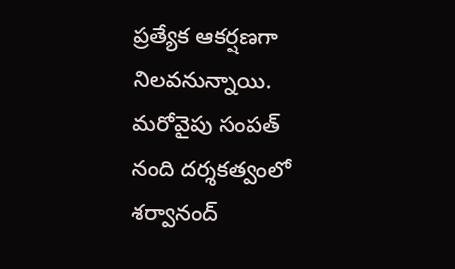ప్రత్యేక ఆకర్షణగా నిలవనున్నాయి. మరోవైపు సంపత్ నంది దర్శకత్వంలో శర్వానంద్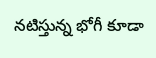నటిస్తున్న భోగీ కూడా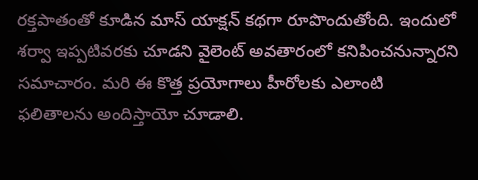రక్తపాతంతో కూడిన మాస్ యాక్షన్ కథగా రూపొందుతోంది. ఇందులో శర్వా ఇప్పటివరకు చూడని వైలెంట్ అవతారంలో కనిపించనున్నారని సమాచారం. మరి ఈ కొత్త ప్రయోగాలు హీరోలకు ఎలాంటి ఫలితాలను అందిస్తాయో చూడాలి.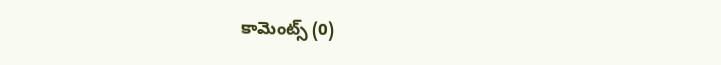కామెంట్స్ (0)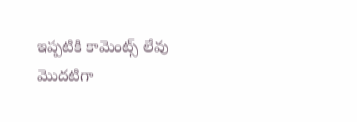ఇప్పటికి కామెంట్స్ లేవు
మొదటిగా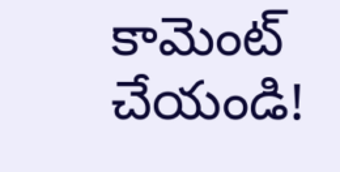కామెంట్ చేయండి!